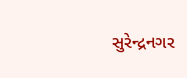સુરેન્દ્રનગર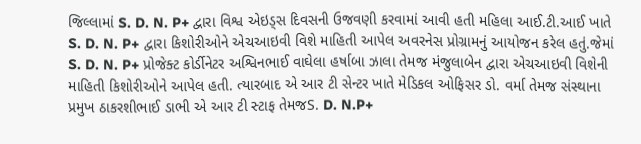જિલ્લામાં S. D. N. P+ દ્વારા વિશ્વ એઇડ્સ દિવસની ઉજવણી કરવામાં આવી હતી મહિલા આઈ.ટી.આઈ ખાતે S. D. N. P+ દ્વારા કિશોરીઓને એચઆઇવી વિશે માહિતી આપેલ અવરનેસ પ્રોગ્રામનું આયોજન કરેલ હતું.જેમાં S. D. N. P+ પ્રોજેક્ટ કોર્ડીનેટર અશ્વિનભાઈ વાઘેલા હર્ષાબા ઝાલા તેમજ મંજુલાબેન દ્વારા એચઆઇવી વિશેની માહિતી કિશોરીઓને આપેલ હતી. ત્યારબાદ એ આર ટી સેન્ટર ખાતે મેડિકલ ઓફિસર ડો. વર્મા તેમજ સંસ્થાના પ્રમુખ ઠાકરશીભાઈ ડાભી એ આર ટી સ્ટાફ તેમજS. D. N.P+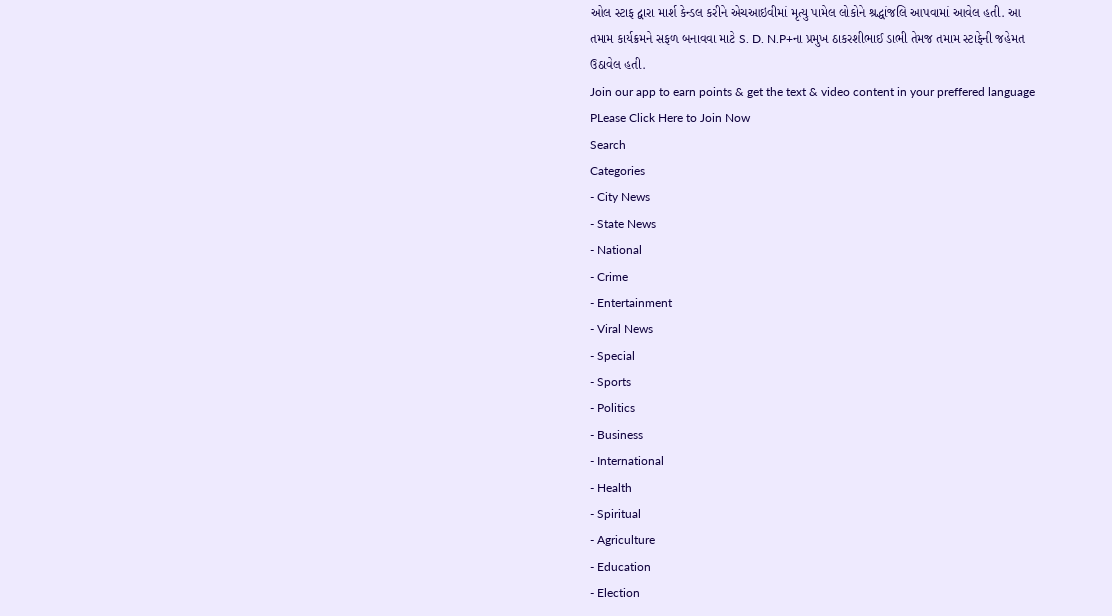ઓલ સ્ટાફ દ્વારા માર્શ કેન્ડલ કરીને એચઆઇવીમાં મૃત્યુ પામેલ લોકોને શ્રદ્ધાંજલિ આપવામાં આવેલ હતી. આ તમામ કાર્યક્રમને સફળ બનાવવા માટે S. D. N.P+ના પ્રમુખ ઠાકરશીભાઈ ડાભી તેમજ તમામ સ્ટાફેની જહેમત ઉઠાવેલ હતી.
Join our app to earn points & get the text & video content in your preffered language
PLease Click Here to Join Now
Search
Categories
- City News
- State News
- National
- Crime
- Entertainment
- Viral News
- Special
- Sports
- Politics
- Business
- International
- Health
- Spiritual
- Agriculture
- Education
- Election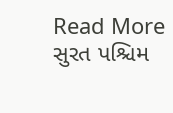Read More
સુરત પશ્ચિમ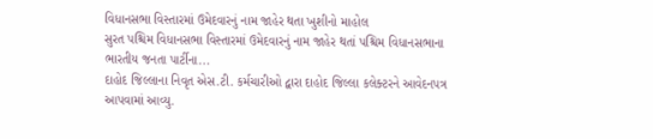વિધાનસભા વિસ્તારમાં ઉમેદવારનું નામ જાહેર થતા ખુશીનો માહોલ
સુરત પશ્ચિમ વિધાનસભા વિસ્તારમાં ઉમેદવારનું નામ જાહેર થતાં પશ્ચિમ વિધાનસભાના ભારતીય જનતા પાર્ટીના...
દાહોદ જિલ્લાના નિવૃત એસ.ટી. કર્મચારીઓ દ્વારા દાહોદ જિલ્લા કલેક્ટરને આવેદનપત્ર આપવામાં આવ્યુ.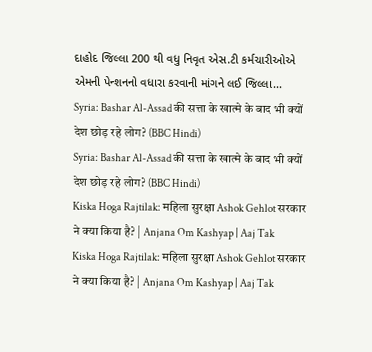દાહોદ જિલ્લા 200 થી વધુ નિવૃત એસ.ટી કર્મચારીઓએ એમની પેન્શનનો વધારા કરવાની માંગને લઈ જિલ્લા...
Syria: Bashar Al-Assad की सत्ता के खात्मे के बाद भी क्यों देश छोड़ रहे लोग? (BBC Hindi)
Syria: Bashar Al-Assad की सत्ता के खात्मे के बाद भी क्यों देश छोड़ रहे लोग? (BBC Hindi)
Kiska Hoga Rajtilak: महिला सुरक्षा Ashok Gehlot सरकार ने क्या किया है? | Anjana Om Kashyap | Aaj Tak
Kiska Hoga Rajtilak: महिला सुरक्षा Ashok Gehlot सरकार ने क्या किया है? | Anjana Om Kashyap | Aaj Tak